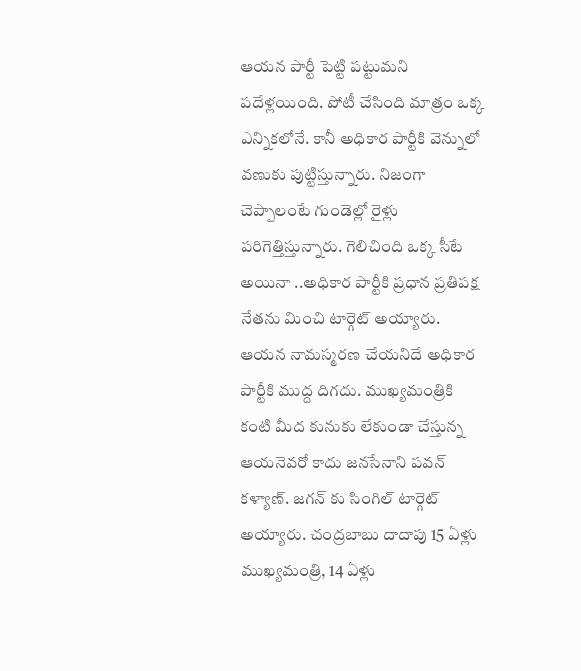ఆయన పార్టీ పెట్టి పట్టుమని పదేళ్లయింది. పోటీ చేసింది మాత్రం ఒక్క ఎన్నికలోనే. కానీ అధికార పార్టీకి వెన్నులో వణుకు పుట్టిస్తున్నారు. నిజంగా చెప్పాలంటే గుండెల్లో రైళ్లు పరిగెత్తిస్తున్నారు. గెలిచింది ఒక్క సీటే అయినా ..అధికార పార్టీకి ప్రధాన ప్రతిపక్ష నేతను మించి టార్గెట్ అయ్యారు. ఆయన నామస్మరణ చేయనిదే అధికార పార్టీకి ముద్ద దిగదు. ముఖ్యమంత్రికి కంటి మీద కునుకు లేకుండా చేస్తున్న ఆయనెవరో కాదు జనసేనాని పవన్ కళ్యాణ్. జగన్ కు సింగిల్ టార్గెట్ అయ్యారు. చంద్రబాబు దాదాపు 15 ఏళ్లు ముఖ్యమంత్రి, 14 ఏళ్లు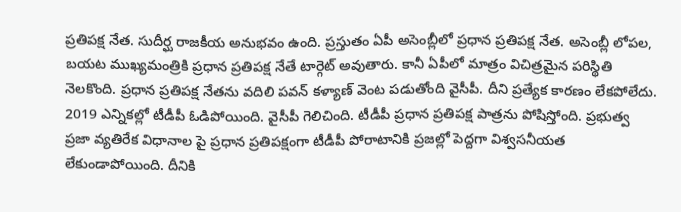ప్రతిపక్ష నేత. సుదీర్ఘ రాజకీయ అనుభవం ఉంది. ప్రస్తుతం ఏపీ అసెంబ్లీలో ప్రధాన ప్రతిపక్ష నేత. అసెంబ్లీ లోపల, బయట ముఖ్యమంత్రికి ప్రధాన ప్రతిపక్ష నేతే టార్గెట్ అవుతారు. కానీ ఏపీలో మాత్రం విచిత్రమైన పరిస్థితి నెలకొంది. ప్రధాన ప్రతిపక్ష నేతను వదిలి పవన్ కళ్యాణ్ వెంట పడుతోంది వైసీపీ. దీని ప్రత్యేక కారణం లేకపోలేదు. 2019 ఎన్నికల్లో టీడీపీ ఓడిపోయింది. వైసీపీ గెలిచింది. టీడీపీ ప్రధాన ప్రతిపక్ష పాత్రను పోషిస్తోంది. ప్రభుత్వ ప్రజా వ్యతిరేక విధానాల పై ప్రధాన ప్రతిపక్షంగా టీడీపీ పోరాటానికి ప్రజల్లో పెద్దగా విశ్వసనీయత లేకుండాపోయింది. దీనికి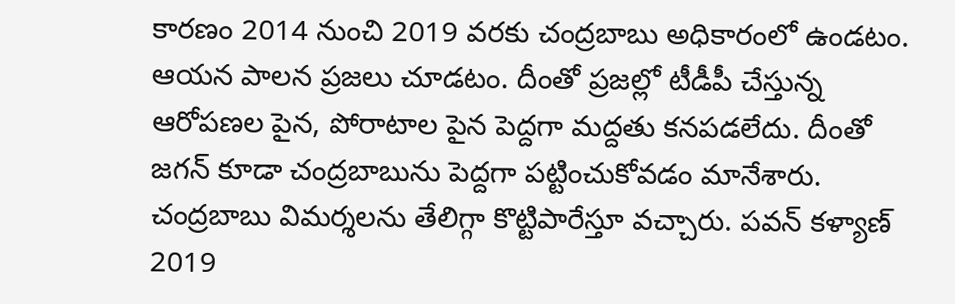కారణం 2014 నుంచి 2019 వరకు చంద్రబాబు అధికారంలో ఉండటం. ఆయన పాలన ప్రజలు చూడటం. దీంతో ప్రజల్లో టీడీపీ చేస్తున్న ఆరోపణల పైన, పోరాటాల పైన పెద్దగా మద్దతు కనపడలేదు. దీంతో జగన్ కూడా చంద్రబాబును పెద్దగా పట్టించుకోవడం మానేశారు.
చంద్రబాబు విమర్శలను తేలిగ్గా కొట్టిపారేస్తూ వచ్చారు. పవన్ కళ్యాణ్ 2019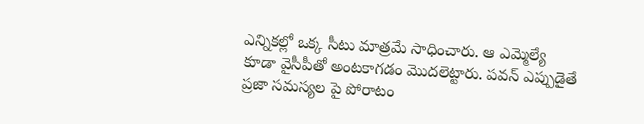ఎన్నికల్లో ఒక్క సీటు మాత్రమే సాధించారు. ఆ ఎమ్మెల్యే కూడా వైసీపీతో అంటకాగడం మొదలెట్టారు. పవన్ ఎప్పుడైతే ప్రజా సమస్యల పై పోరాటం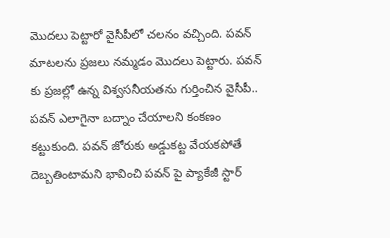మొదలు పెట్టారో వైసీపీలో చలనం వచ్చింది. పవన్ మాటలను ప్రజలు నమ్మడం మొదలు పెట్టారు. పవన్ కు ప్రజల్లో ఉన్న విశ్వసనీయతను గుర్తించిన వైసీపీ.. పవన్ ఎలాగైనా బద్నాం చేయాలని కంకణం కట్టుకుంది. పవన్ జోరుకు అడ్డుకట్ట వేయకపోతే దెబ్బతింటామని భావించి పవన్ పై ప్యాకేజీ స్టార్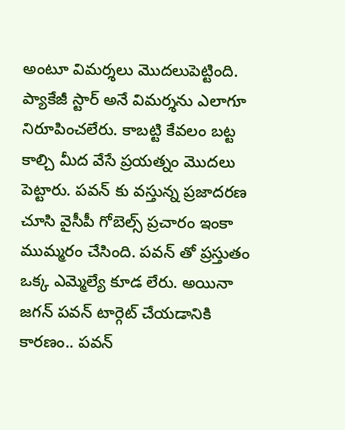అంటూ విమర్శలు మొదలుపెట్టింది. ప్యాకేజీ స్టార్ అనే విమర్శను ఎలాగూ నిరూపించలేరు. కాబట్టి కేవలం బట్ట కాల్చి మీద వేసే ప్రయత్నం మొదలు పెట్టారు. పవన్ కు వస్తున్న ప్రజాదరణ చూసి వైసీపీ గోబెల్స్ ప్రచారం ఇంకా ముమ్మరం చేసింది. పవన్ తో ప్రస్తుతం ఒక్క ఎమ్మెల్యే కూడ లేరు. అయినా జగన్ పవన్ టార్గెట్ చేయడానికి కారణం.. పవన్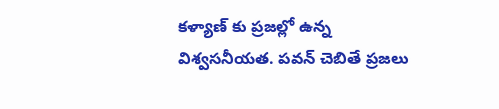కళ్యాణ్ కు ప్రజల్లో ఉన్న విశ్వసనీయత. పవన్ చెబితే ప్రజలు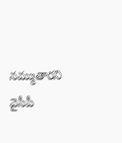నమ్ముతారని వైసీపీ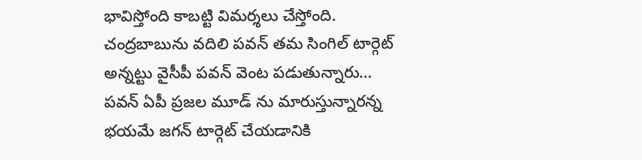భావిస్తోంది కాబట్టి విమర్శలు చేస్తోంది. చంద్రబాబును వదిలి పవన్ తమ సింగిల్ టార్గెట్ అన్నట్టు వైసీపీ పవన్ వెంట పడుతున్నారు… పవన్ ఏపీ ప్రజల మూడ్ ను మారుస్తున్నారన్న భయమే జగన్ టార్గెట్ చేయడానికి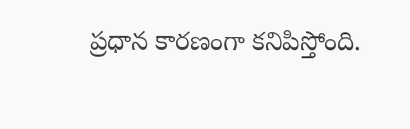ప్రధాన కారణంగా కనిపిస్తోంది.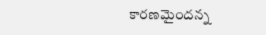కారణమైందన్న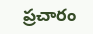ప్రచారం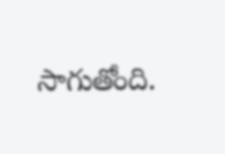సాగుతోంది.